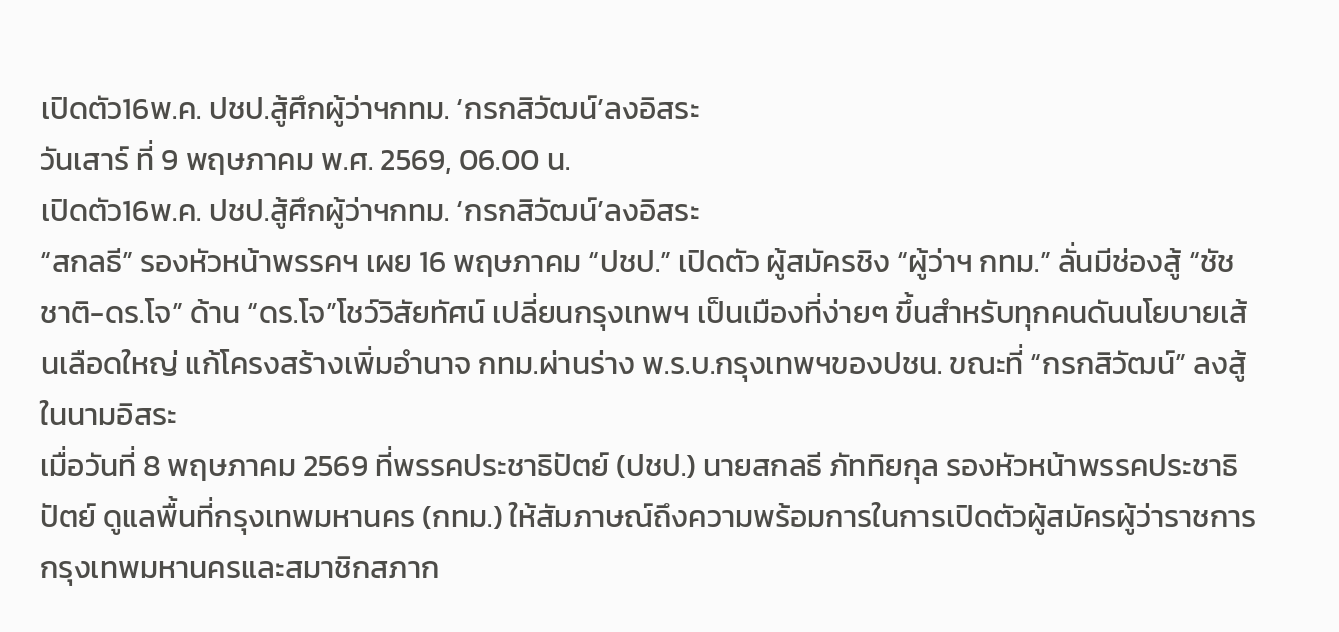เปิดตัว16พ.ค. ปชป.สู้ศึกผู้ว่าฯกทม. ‘กรกสิวัฒน์’ลงอิสระ
วันเสาร์ ที่ 9 พฤษภาคม พ.ศ. 2569, 06.00 น.
เปิดตัว16พ.ค. ปชป.สู้ศึกผู้ว่าฯกทม. ‘กรกสิวัฒน์’ลงอิสระ
“สกลธี” รองหัวหน้าพรรคฯ เผย 16 พฤษภาคม “ปชป.” เปิดตัว ผู้สมัครชิง “ผู้ว่าฯ กทม.” ลั่นมีช่องสู้ “ชัชชาติ-ดร.โจ” ด้าน “ดร.โจ”โชว์วิสัยทัศน์ เปลี่ยนกรุงเทพฯ เป็นเมืองที่ง่ายๆ ขึ้นสำหรับทุกคนดันนโยบายเส้นเลือดใหญ่ แก้โครงสร้างเพิ่มอำนาจ กทม.ผ่านร่าง พ.ร.บ.กรุงเทพฯของปชน. ขณะที่ “กรกสิวัฒน์” ลงสู้ในนามอิสระ
เมื่อวันที่ 8 พฤษภาคม 2569 ที่พรรคประชาธิปัตย์ (ปชป.) นายสกลธี ภัททิยกุล รองหัวหน้าพรรคประชาธิปัตย์ ดูแลพื้นที่กรุงเทพมหานคร (กทม.) ให้สัมภาษณ์ถึงความพร้อมการในการเปิดตัวผู้สมัครผู้ว่าราชการกรุงเทพมหานครและสมาชิกสภาก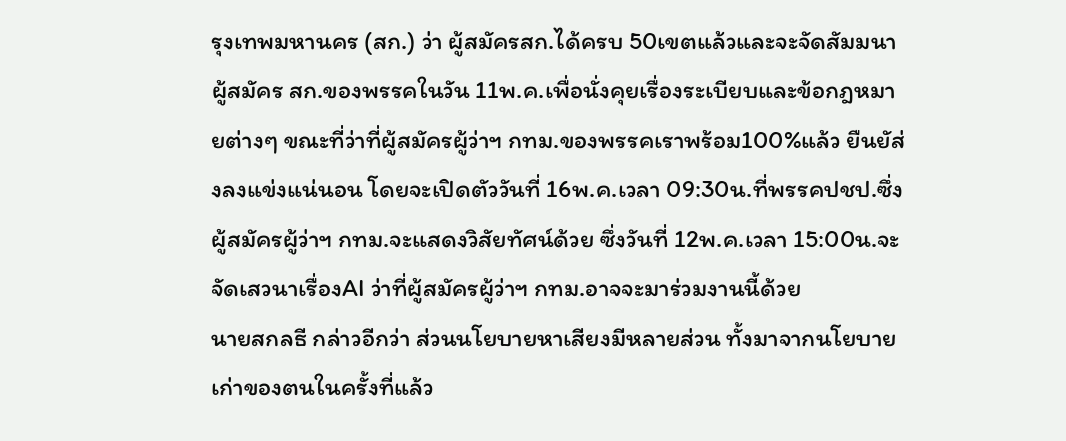รุงเทพมหานคร (สก.) ว่า ผู้สมัครสก.ได้ครบ 50เขตแล้วและจะจัดสัมมนาผู้สมัคร สก.ของพรรคในวัน 11พ.ค.เพื่อนั่งคุยเรื่องระเบียบและข้อกฎหมายต่างๆ ขณะที่ว่าที่ผู้สมัครผู้ว่าฯ กทม.ของพรรคเราพร้อม100%แล้ว ยืนยัส่งลงแข่งแน่นอน โดยจะเปิดตัววันที่ 16พ.ค.เวลา 09:30น.ที่พรรคปชป.ซึ่งผู้สมัครผู้ว่าฯ กทม.จะแสดงวิสัยทัศน์ด้วย ซึ่งวันที่ 12พ.ค.เวลา 15:00น.จะจัดเสวนาเรื่องAI ว่าที่ผู้สมัครผู้ว่าฯ กทม.อาจจะมาร่วมงานนี้ด้วย
นายสกลธี กล่าวอีกว่า ส่วนนโยบายหาเสียงมีหลายส่วน ทั้งมาจากนโยบายเก่าของตนในครั้งที่แล้ว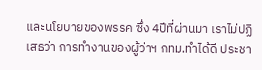และนโยบายของพรรค ซึ่ง 4ปีที่ผ่านมา เราไม่ปฏิเสธว่า การทำงานของผู้ว่าฯ กทม.ทำได้ดี ประชา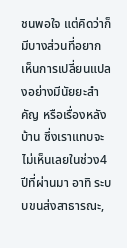ชนพอใจ แต่คิดว่าก็มีบางส่วนที่อยากเห็นการเปลี่ยนแปลงอย่างมีนัยยะสำคัญ หรือเรื่องหลังบ้าน ซึ่งเราแทบจะไม่เห็นเลยในช่วง4ปีที่ผ่านมา อาทิ ระบบขนส่งสาธารณะ,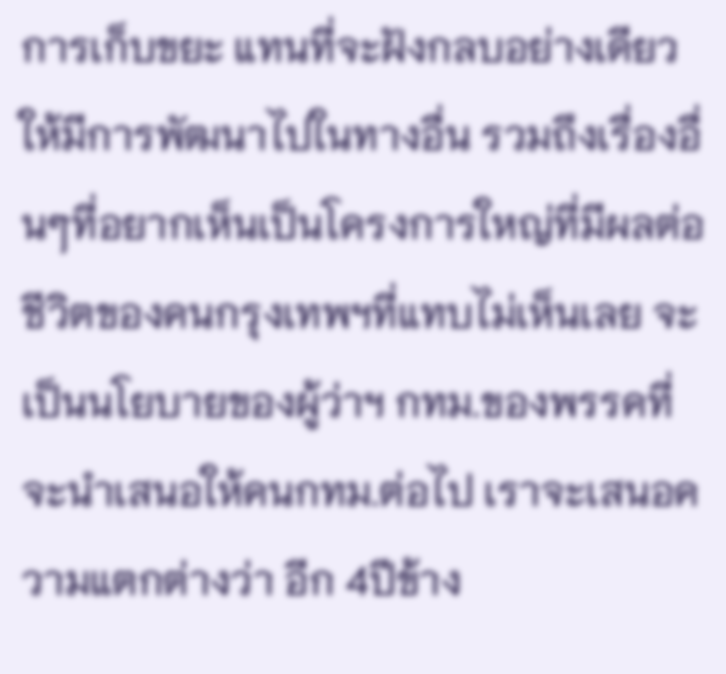การเก็บขยะ แทนที่จะฝังกลบอย่างเดียว ให้มีการพัฒนาไปในทางอื่น รวมถึงเรื่องอื่นๆที่อยากเห็นเป็นโครงการใหญ่ที่มีผลต่อชีวิตของคนกรุงเทพฯที่แทบไม่เห็นเลย จะเป็นนโยบายของผู้ว่าฯ กทม.ของพรรคที่จะนำเสนอให้คนกทม.ต่อไป เราจะเสนอความแตกต่างว่า อีก 4ปีข้าง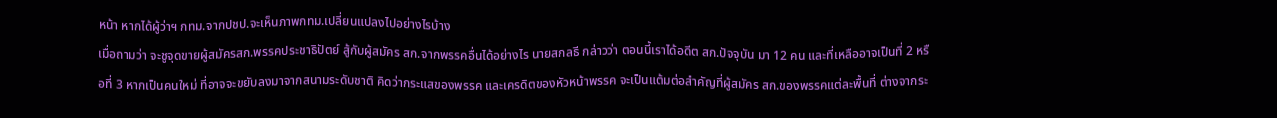หน้า หากได้ผู้ว่าฯ กทม.จากปชป.จะเห็นภาพกทม.เปลี่ยนแปลงไปอย่างไรบ้าง
เมื่อถามว่า จะชูจุดขายผู้สมัครสก.พรรคประชาธิปัตย์ สู้กับผู้สมัคร สก.จากพรรคอื่นได้อย่างไร นายสกลธี กล่าวว่า ตอนนี้เราได้อดีต สก.ปัจจุบัน มา 12 คน และที่เหลืออาจเป็นที่ 2 หรือที่ 3 หากเป็นคนใหม่ ที่อาจจะขยับลงมาจากสนามระดับชาติ คิดว่ากระแสของพรรค และเครดิตของหัวหน้าพรรค จะเป็นแต้มต่อสำคัญที่ผู้สมัคร สก.ของพรรคแต่ละพื้นที่ ต่างจากระ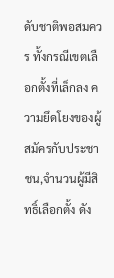ดับชาติพอสมควร ทั้งกรณีเขตเลือกตั้งที่เล็กลง ความยึดโยงของผู้สมัครกับประชาชน,จำนวนผู้มีสิทธิ์เลือกตั้ง ดัง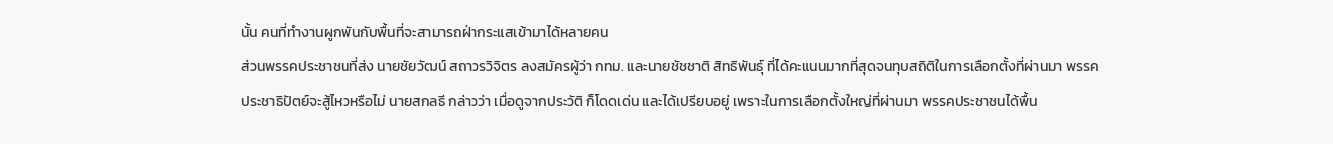นั้น คนที่ทำงานผูกพันกับพื้นที่จะสามารถฝ่ากระแสเข้ามาได้หลายคน
ส่วนพรรคประชาชนที่ส่ง นายชัยวัฒน์ สถาวรวิจิตร ลงสมัครผู้ว่า กทม. และนายชัชชาติ สิทธิพันธุ์ ที่ได้คะแนนมากที่สุดจนทุบสถิติในการเลือกตั้งที่ผ่านมา พรรคประชาธิปัตย์จะสู้ไหวหรือไม่ นายสกลธี กล่าวว่า เมื่อดูจากประวัติ ก็โดดเด่น และได้เปรียบอยู่ เพราะในการเลือกตั้งใหญ่ที่ผ่านมา พรรคประชาชนได้พื้น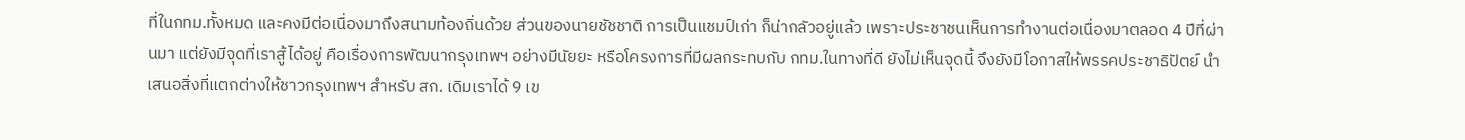ที่ในกทม.ทั้งหมด และคงมีต่อเนื่องมาถึงสนามท้องถิ่นด้วย ส่วนของนายชัชชาติ การเป็นแชมป์เก่า ก็น่ากลัวอยู่แล้ว เพราะประชาชนเห็นการทำงานต่อเนื่องมาตลอด 4 ปีที่ผ่านมา แต่ยังมีจุดที่เราสู้ได้อยู่ คือเรื่องการพัฒนากรุงเทพฯ อย่างมีนัยยะ หรือโครงการที่มีผลกระทบกับ กทม.ในทางที่ดี ยังไม่เห็นจุดนี้ จึงยังมีโอกาสให้พรรคประชาธิปัตย์ นำเสนอสิ่งที่แตกต่างให้ชาวกรุงเทพฯ สำหรับ สก. เดิมเราได้ 9 เข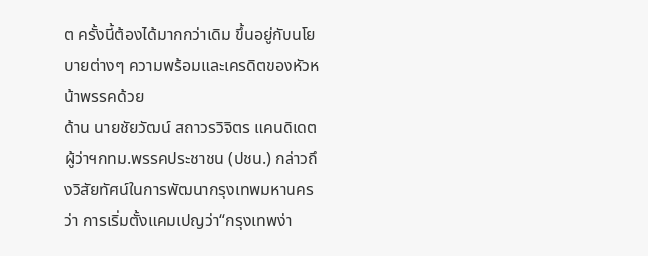ต ครั้งนี้ต้องได้มากกว่าเดิม ขึ้นอยู่กับนโยบายต่างๆ ความพร้อมและเครดิตของหัวหน้าพรรคด้วย
ด้าน นายชัยวัฒน์ สถาวรวิจิตร แคนดิเดตผู้ว่าฯกทม.พรรคประชาชน (ปชน.) กล่าวถึงวิสัยทัศน์ในการพัฒนากรุงเทพมหานครว่า การเริ่มตั้งแคมเปญว่า“กรุงเทพง่า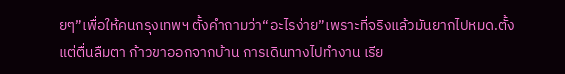ยๆ”เพื่อให้คนกรุงเทพฯ ตั้งคำถามว่า“อะไรง่าย”เพราะที่จริงแล้วมันยากไปหมด.ตั้งแต่ตื่นลืมตา ก้าวขาออกจากบ้าน การเดินทางไปทำงาน เรีย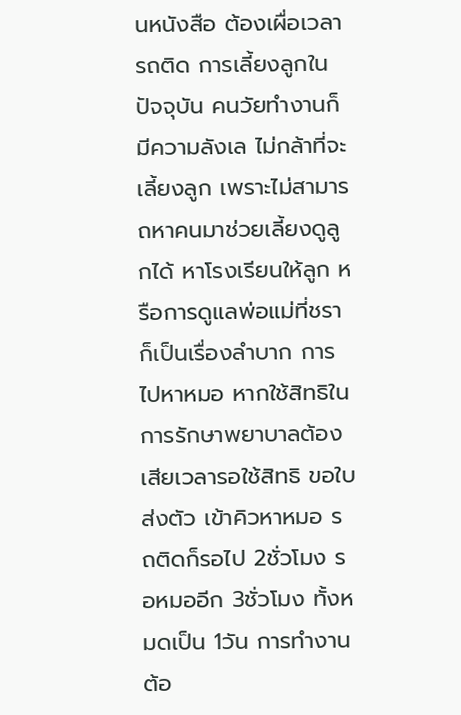นหนังสือ ต้องเผื่อเวลารถติด การเลี้ยงลูกในปัจจุบัน คนวัยทำงานก็มีความลังเล ไม่กล้าที่จะเลี้ยงลูก เพราะไม่สามารถหาคนมาช่วยเลี้ยงดูลูกได้ หาโรงเรียนให้ลูก หรือการดูแลพ่อแม่ที่ชราก็เป็นเรื่องลำบาก การไปหาหมอ หากใช้สิทธิในการรักษาพยาบาลต้องเสียเวลารอใช้สิทธิ ขอใบส่งตัว เข้าคิวหาหมอ รถติดก็รอไป 2ชั่วโมง รอหมออีก 3ชั่วโมง ทั้งหมดเป็น 1วัน การทำงานต้อ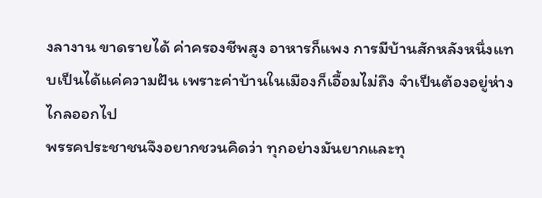งลางาน ขาดรายได้ ค่าครองชีพสูง อาหารก็แพง การมีบ้านสักหลังหนึ่งแทบเป็นได้แค่ความฝัน เพราะค่าบ้านในเมืองก็เอื้อมไม่ถึง จำเป็นต้องอยู่ห่างไกลออกไป
พรรคประชาชนจึงอยากชวนคิดว่า ทุกอย่างมันยากและทุ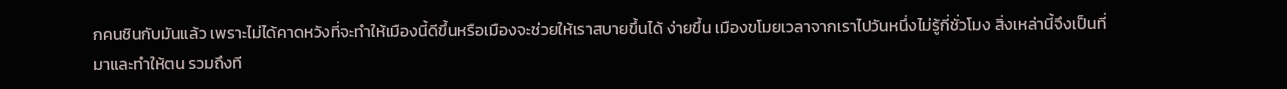กคนชินกับมันแล้ว เพราะไม่ได้คาดหวังที่จะทำให้เมืองนี้ดีขึ้นหรือเมืองจะช่วยให้เราสบายขึ้นได้ ง่ายขึ้น เมืองขโมยเวลาจากเราไปวันหนึ่งไม่รู้กี่ชั่วโมง สิ่งเหล่านี้จึงเป็นที่มาและทำให้ตน รวมถึงที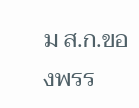ม ส.ก.ของพรร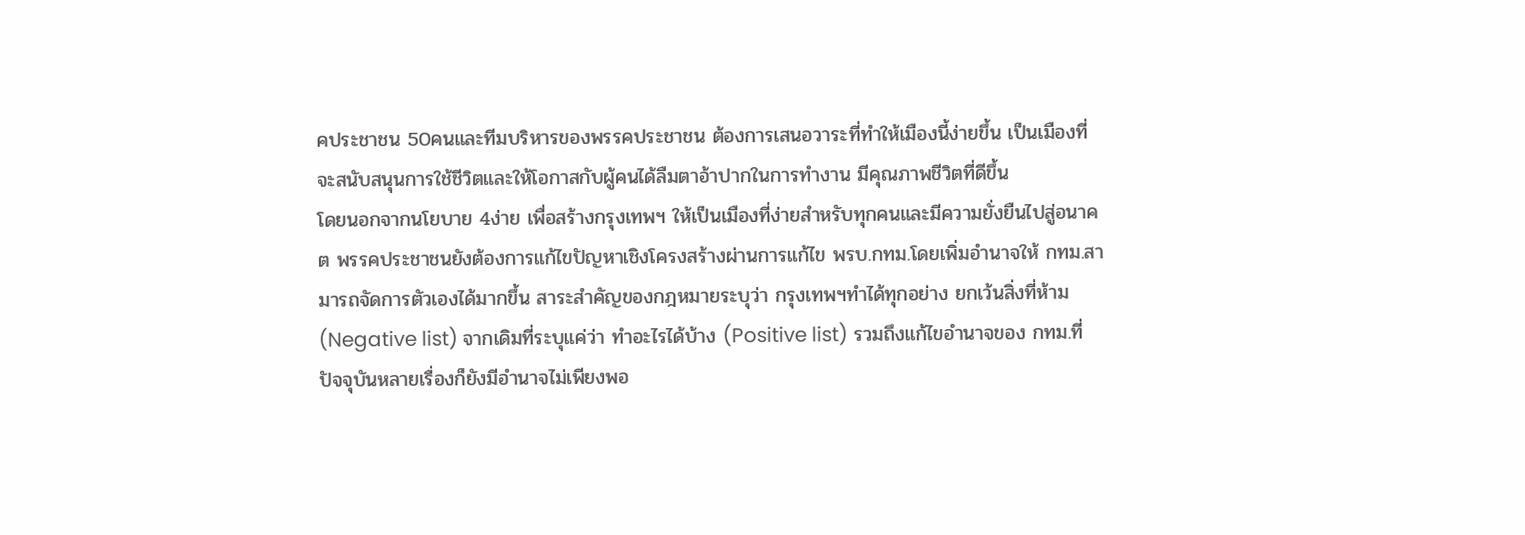คประชาชน 50คนและทีมบริหารของพรรคประชาชน ต้องการเสนอวาระที่ทำให้เมืองนี้ง่ายขึ้น เป็นเมืองที่จะสนับสนุนการใช้ชีวิตและให้โอกาสกับผู้คนได้ลืมตาอ้าปากในการทำงาน มีคุณภาพชีวิตที่ดีขึ้น
โดยนอกจากนโยบาย 4ง่าย เพื่อสร้างกรุงเทพฯ ให้เป็นเมืองที่ง่ายสำหรับทุกคนและมีความยั่งยืนไปสู่อนาคต พรรคประชาชนยังต้องการแก้ไขปัญหาเชิงโครงสร้างผ่านการแก้ไข พรบ.กทม.โดยเพิ่มอำนาจให้ กทม.สามารถจัดการตัวเองได้มากขึ้น สาระสำคัญของกฎหมายระบุว่า กรุงเทพฯทำได้ทุกอย่าง ยกเว้นสิ่งที่ห้าม (Negative list) จากเดิมที่ระบุแค่ว่า ทำอะไรได้บ้าง (Positive list) รวมถึงแก้ไขอำนาจของ กทม.ที่ปัจจุบันหลายเรื่องก็ยังมีอำนาจไม่เพียงพอ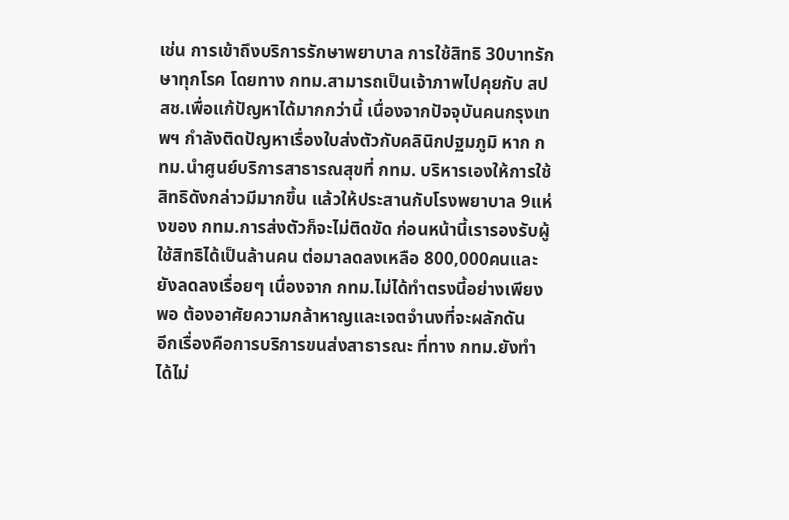เช่น การเข้าถึงบริการรักษาพยาบาล การใช้สิทธิ 30บาทรักษาทุกโรค โดยทาง กทม.สามารถเป็นเจ้าภาพไปคุยกับ สปสช.เพื่อแก้ปัญหาได้มากกว่านี้ เนื่องจากปัจจุบันคนกรุงเทพฯ กำลังติดปัญหาเรื่องใบส่งตัวกับคลินิกปฐมภูมิ หาก กทม.นำศูนย์บริการสาธารณสุขที่ กทม. บริหารเองให้การใช้สิทธิดังกล่าวมีมากขึ้น แล้วให้ประสานกับโรงพยาบาล 9แห่งของ กทม.การส่งตัวก็จะไม่ติดขัด ก่อนหน้านี้เรารองรับผู้ใช้สิทธิได้เป็นล้านคน ต่อมาลดลงเหลือ 800,000คนและยังลดลงเรื่อยๆ เนื่องจาก กทม.ไม่ได้ทำตรงนี้อย่างเพียงพอ ต้องอาศัยความกล้าหาญและเจตจำนงที่จะผลักดัน
อีกเรื่องคือการบริการขนส่งสาธารณะ ที่ทาง กทม.ยังทำได้ไม่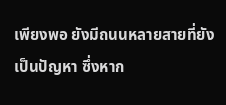เพียงพอ ยังมีถนนหลายสายที่ยังเป็นปัญหา ซึ่งหาก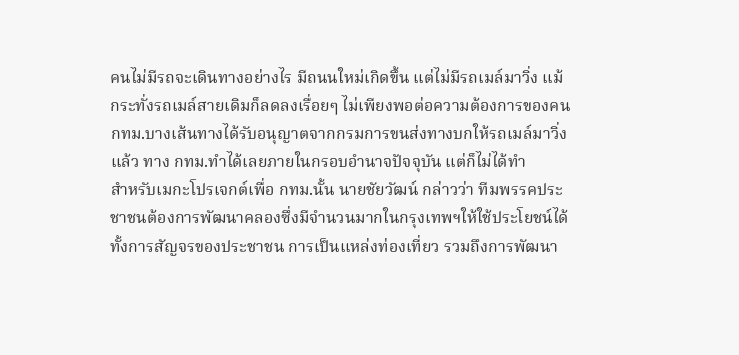คนไม่มีรถจะเดินทางอย่างไร มีถนนใหม่เกิดขึ้น แต่ไม่มีรถเมล์มาวิ่ง แม้กระทั่งรถเมล์สายเดิมก็ลดลงเรื่อยๆ ไม่เพียงพอต่อความต้องการของคน กทม.บางเส้นทางได้รับอนุญาตจากกรมการขนส่งทางบกให้รถเมล์มาวิ่งแล้ว ทาง กทม.ทำได้เลยภายในกรอบอำนาจปัจจุบัน แต่ก็ไม่ได้ทำ
สำหรับเมกะโปรเจกต์เพื่อ กทม.นั้น นายชัยวัฒน์ กล่าวว่า ทีมพรรคประชาชนต้องการพัฒนาคลองซึ่งมีจำนวนมากในกรุงเทพฯให้ใช้ประโยชน์ได้ทั้งการสัญจรของประชาชน การเป็นแหล่งท่องเที่ยว รวมถึงการพัฒนา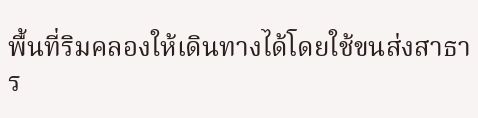พื้นที่ริมคลองให้เดินทางได้โดยใช้ขนส่งสาธาร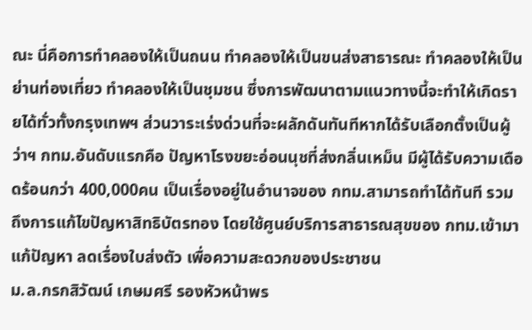ณะ นี่คือการทำคลองให้เป็นถนน ทำคลองให้เป็นขนส่งสาธารณะ ทำคลองให้เป็นย่านท่องเที่ยว ทำคลองให้เป็นชุมชน ซึ่งการพัฒนาตามแนวทางนี้จะทำให้เกิดรายได้ทั่วทั้งกรุงเทพฯ ส่วนวาระเร่งด่วนที่จะผลักดันทันทีหากได้รับเลือกตั้งเป็นผู้ว่าฯ กทม.อันดับแรกคือ ปัญหาโรงขยะอ่อนนุชที่ส่งกลิ่นเหม็น มีผู้ได้รับความเดือดร้อนกว่า 400,000คน เป็นเรื่องอยู่ในอำนาจของ กทม.สามารถทำได้ทันที รวมถึงการแก้ไขปัญหาสิทธิบัตรทอง โดยใช้ศูนย์บริการสาธารณสุขของ กทม.เข้ามาแก้ปัญหา ลดเรื่องใบส่งตัว เพื่อความสะดวกของประชาชน
ม.ล.กรกสิวัฒน์ เกษมศรี รองหัวหน้าพร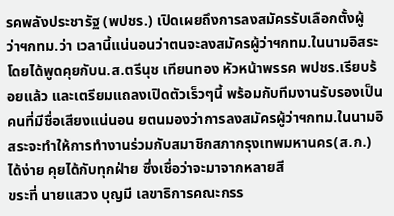รคพลังประชารัฐ (พปชร.) เปิดเผยถึงการลงสมัครรับเลือกตั้งผู้ว่าฯกทม.ว่า เวลานี้แน่นอนว่าตนจะลงสมัครผู้ว่าฯกทม.ในนามอิสระ โดยได้พูดคุยกับน.ส.ตรีนุช เทียนทอง หัวหน้าพรรค พปชร.เรียบร้อยแล้ว และเตรียมแถลงเปิดตัวเร็วๆนี้ พร้อมกับทีมงานรับรองเป็นคนที่มีชื่อเสียงแน่นอน ยตนมองว่าการลงสมัครผู้ว่าฯกทม.ในนามอิสระจะทำให้การทำงานร่วมกับสมาชิกสภากรุงเทพมหานคร(ส.ก.)ได้ง่าย คุยได้กับทุกฝ่าย ซึ่งเชื่อว่าจะมาจากหลายสี
ขระที่ นายแสวง บุญมี เลขาธิการคณะกรร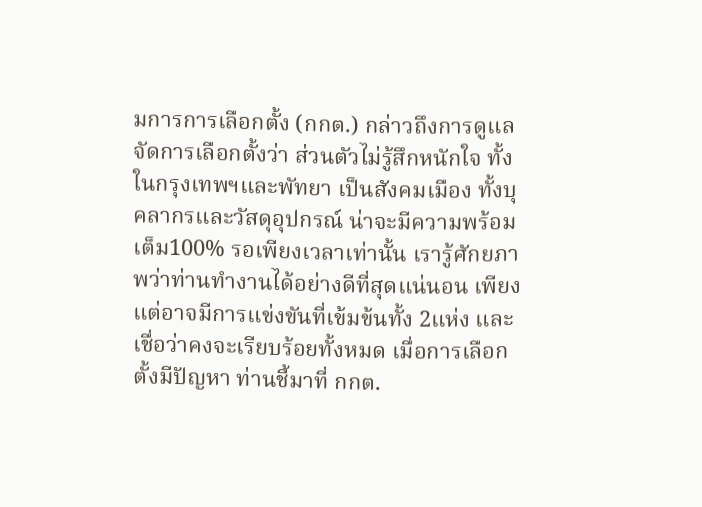มการการเลือกตั้ง (กกต.) กล่าวถึงการดูแลจัดการเลือกตั้งว่า ส่วนตัวไม่รู้สึกหนักใจ ทั้งในกรุงเทพฯและพัทยา เป็นสังคมเมือง ทั้งบุคลากรและวัสดุอุปกรณ์ น่าจะมีความพร้อมเต็ม100% รอเพียงเวลาเท่านั้น เรารู้ศักยภาพว่าท่านทำงานได้อย่างดีที่สุดแน่นอน เพียงแต่อาจมีการแข่งขันที่เข้มข้นทั้ง 2แห่ง และเชื่อว่าคงจะเรียบร้อยทั้งหมด เมื่อการเลือกตั้งมีปัญหา ท่านชี้มาที่ กกต.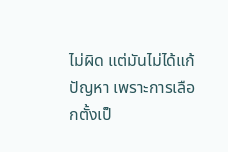ไม่ผิด แต่มันไม่ได้แก้ปัญหา เพราะการเลือกตั้งเป็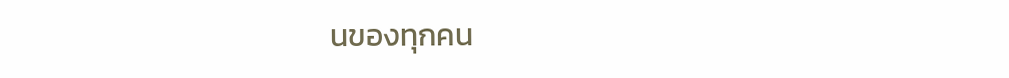นของทุกคน